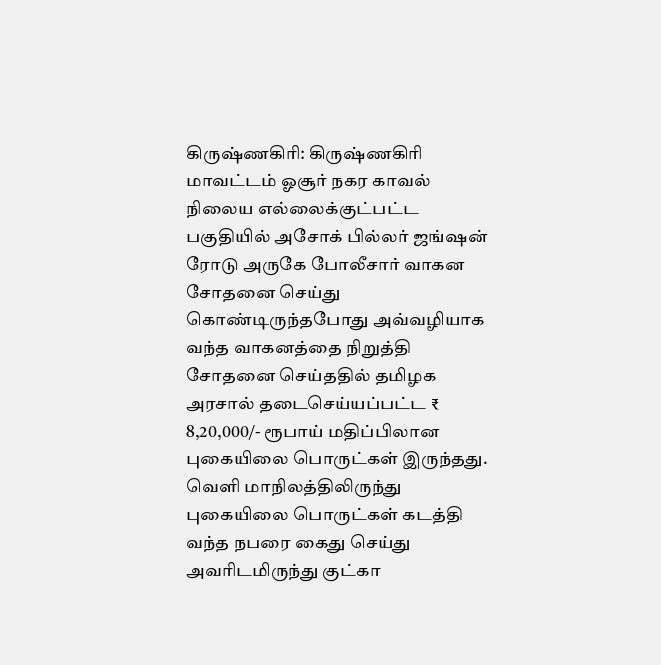கிருஷ்ணகிரி: கிருஷ்ணகிரி மாவட்டம் ஓசூர் நகர காவல் நிலைய எல்லைக்குட்பட்ட பகுதியில் அசோக் பில்லர் ஜங்ஷன் ரோடு அருகே போலீசார் வாகன சோதனை செய்து கொண்டிருந்தபோது அவ்வழியாக வந்த வாகனத்தை நிறுத்தி சோதனை செய்ததில் தமிழக அரசால் தடைசெய்யப்பட்ட ₹ 8,20,000/- ரூபாய் மதிப்பிலான புகையிலை பொருட்கள் இருந்தது. வெளி மாநிலத்திலிருந்து புகையிலை பொருட்கள் கடத்தி வந்த நபரை கைது செய்து அவரிடமிருந்து குட்கா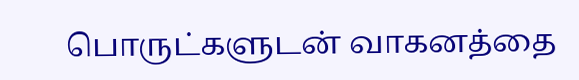பொருட்களுடன் வாகனத்தை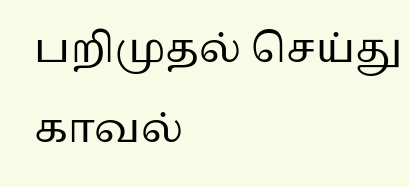பறிமுதல் செய்து காவல்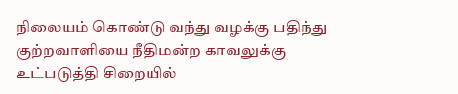நிலையம் கொண்டு வந்து வழக்கு பதிந்து குற்றவாளியை நீதிமன்ற காவலுக்கு உட்படுத்தி சிறையில்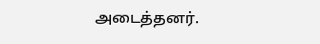அடைத்தனர்.